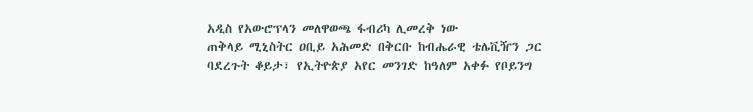አዲስ የአውሮፕላን መለዋወጫ ፋብሪካ ሊመረቅ ነው
ጠቅላይ ሚኒስትር ዐቢይ አሕመድ በቅርቡ ከብሔራዊ ቴሌቪዥን ጋር ባደረጉት ቆይታ፣ የኢትዮጵያ አየር መንገድ ከዓለም አቀፉ የቦይንግ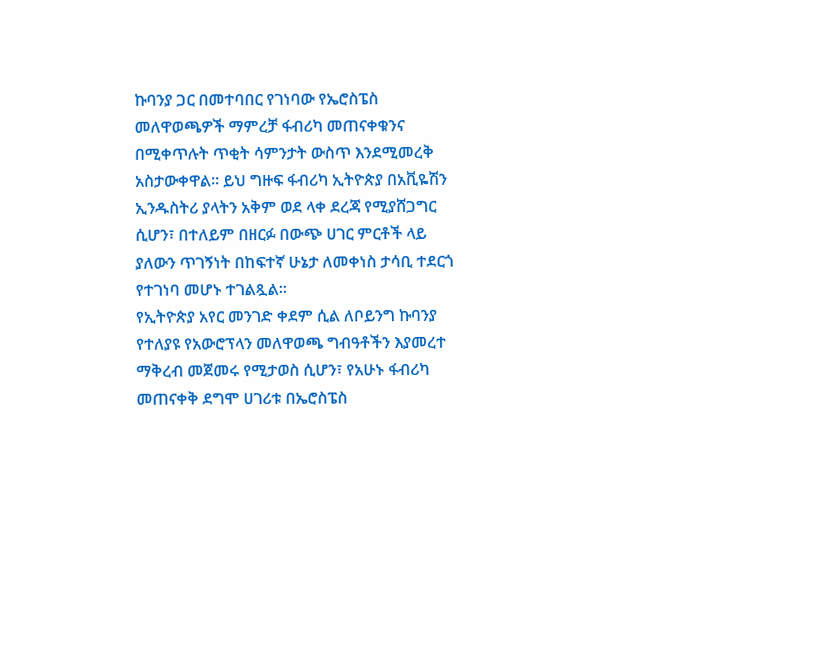ኩባንያ ጋር በመተባበር የገነባው የኤሮስፔስ መለዋወጫዎች ማምረቻ ፋብሪካ መጠናቀቁንና በሚቀጥሉት ጥቂት ሳምንታት ውስጥ እንደሚመረቅ አስታውቀዋል። ይህ ግዙፍ ፋብሪካ ኢትዮጵያ በአቪዬሽን ኢንዱስትሪ ያላትን አቅም ወደ ላቀ ደረጃ የሚያሸጋግር ሲሆን፣ በተለይም በዘርፉ በውጭ ሀገር ምርቶች ላይ ያለውን ጥገኝነት በከፍተኛ ሁኔታ ለመቀነስ ታሳቢ ተደርጎ የተገነባ መሆኑ ተገልጿል።
የኢትዮጵያ አየር መንገድ ቀደም ሲል ለቦይንግ ኩባንያ የተለያዩ የአውሮፕላን መለዋወጫ ግብዓቶችን እያመረተ ማቅረብ መጀመሩ የሚታወስ ሲሆን፣ የአሁኑ ፋብሪካ መጠናቀቅ ደግሞ ሀገሪቱ በኤሮስፔስ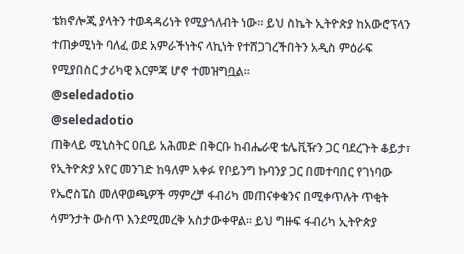ቴክኖሎጂ ያላትን ተወዳዳሪነት የሚያጎለብት ነው። ይህ ስኬት ኢትዮጵያ ከአውሮፕላን ተጠቃሚነት ባለፈ ወደ አምራችነትና ላኪነት የተሸጋገረችበትን አዲስ ምዕራፍ የሚያበስር ታሪካዊ እርምጃ ሆኖ ተመዝግቧል።
@seledadotio
@seledadotio
ጠቅላይ ሚኒስትር ዐቢይ አሕመድ በቅርቡ ከብሔራዊ ቴሌቪዥን ጋር ባደረጉት ቆይታ፣ የኢትዮጵያ አየር መንገድ ከዓለም አቀፉ የቦይንግ ኩባንያ ጋር በመተባበር የገነባው የኤሮስፔስ መለዋወጫዎች ማምረቻ ፋብሪካ መጠናቀቁንና በሚቀጥሉት ጥቂት ሳምንታት ውስጥ እንደሚመረቅ አስታውቀዋል። ይህ ግዙፍ ፋብሪካ ኢትዮጵያ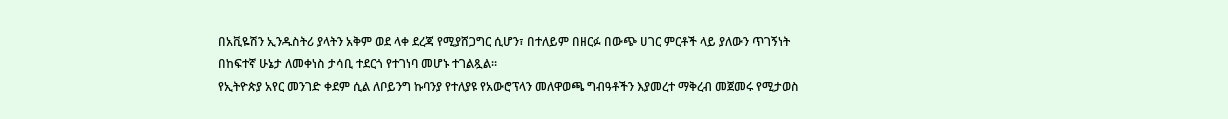በአቪዬሽን ኢንዱስትሪ ያላትን አቅም ወደ ላቀ ደረጃ የሚያሸጋግር ሲሆን፣ በተለይም በዘርፉ በውጭ ሀገር ምርቶች ላይ ያለውን ጥገኝነት በከፍተኛ ሁኔታ ለመቀነስ ታሳቢ ተደርጎ የተገነባ መሆኑ ተገልጿል።
የኢትዮጵያ አየር መንገድ ቀደም ሲል ለቦይንግ ኩባንያ የተለያዩ የአውሮፕላን መለዋወጫ ግብዓቶችን እያመረተ ማቅረብ መጀመሩ የሚታወስ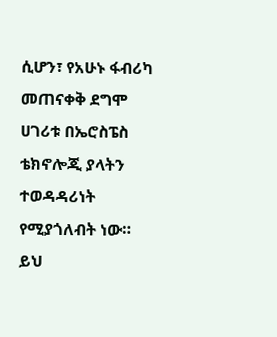ሲሆን፣ የአሁኑ ፋብሪካ መጠናቀቅ ደግሞ ሀገሪቱ በኤሮስፔስ ቴክኖሎጂ ያላትን ተወዳዳሪነት የሚያጎለብት ነው። ይህ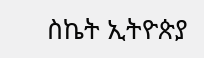ስኬት ኢትዮጵያ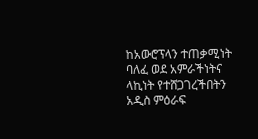ከአውሮፕላን ተጠቃሚነት ባለፈ ወደ አምራችነትና ላኪነት የተሸጋገረችበትን አዲስ ምዕራፍ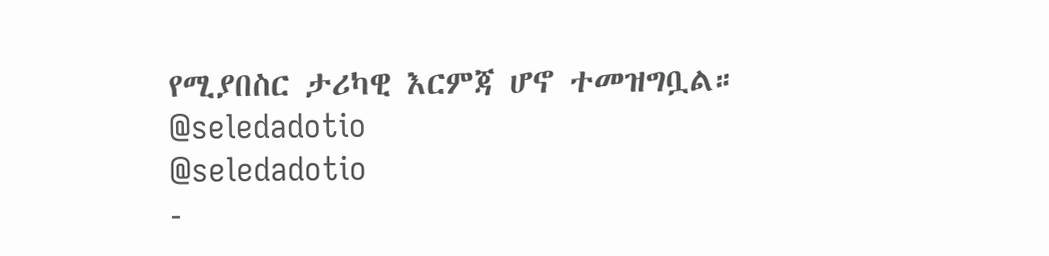የሚያበስር ታሪካዊ እርምጃ ሆኖ ተመዝግቧል።
@seledadotio
@seledadotio
-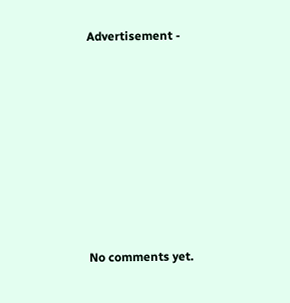Advertisement -









No comments yet.